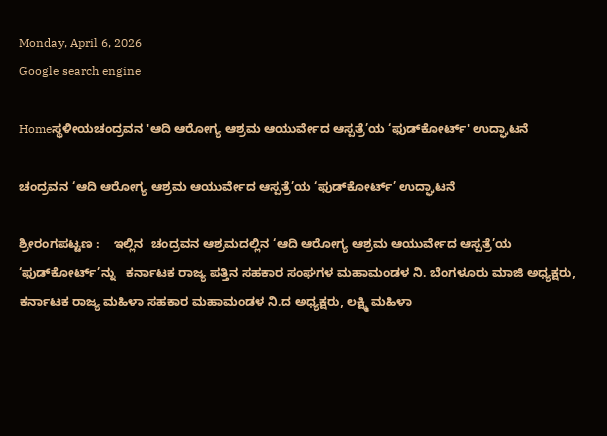Monday, April 6, 2026
Google search engine

Homeಸ್ಥಳೀಯಚಂದ್ರವನ 'ಆದಿ ಆರೋಗ್ಯ ಆಶ್ರಮ ಆಯುರ್ವೇದ ಆಸ್ಪತ್ರೆ’ಯ ‘ಫುಡ್‌ಕೋರ್ಟ್' ಉದ್ಘಾಟನೆ

ಚಂದ್ರವನ ‘ಆದಿ ಆರೋಗ್ಯ ಆಶ್ರಮ ಆಯುರ್ವೇದ ಆಸ್ಪತ್ರೆ’ಯ ‘ಫುಡ್‌ಕೋರ್ಟ್’ ಉದ್ಘಾಟನೆ

ಶ್ರೀರಂಗಪಟ್ಟಣ :    ಇಲ್ಲಿನ  ಚಂದ್ರವನ ಆಶ್ರಮದಲ್ಲಿನ ‘ಆದಿ ಆರೋಗ್ಯ ಆಶ್ರಮ ಆಯುರ್ವೇದ ಆಸ್ಪತ್ರೆ’ಯ ‘ಫುಡ್‌ಕೋರ್ಟ್’ನ್ನು   ಕರ್ನಾಟಕ ರಾಜ್ಯ ಪತ್ತಿನ ಸಹಕಾರ ಸಂಘಗಳ ಮಹಾಮಂಡಳ ನಿ. ಬೆಂಗಳೂರು ಮಾಜಿ ಅಧ್ಯಕ್ಷರು, ಕರ್ನಾಟಕ ರಾಜ್ಯ ಮಹಿಳಾ ಸಹಕಾರ ಮಹಾಮಂಡಳ ನಿ.ದ ಅಧ್ಯಕ್ಷರು, ಲಕ್ಷ್ಮಿ ಮಹಿಳಾ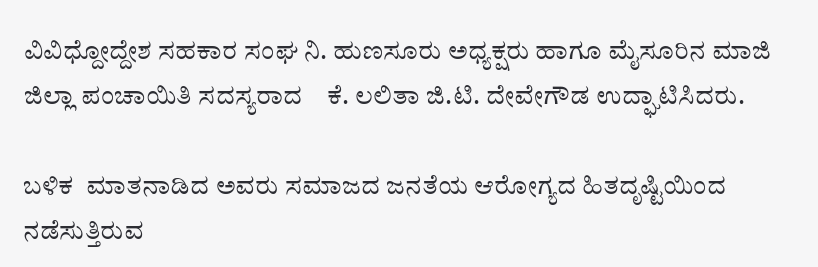ವಿವಿಧ್ದೋದ್ದೇಶ ಸಹಕಾರ ಸಂಘ ನಿ. ಹುಣಸೂರು ಅಧ್ಯಕ್ಷರು ಹಾಗೂ ಮೈಸೂರಿನ ಮಾಜಿ ಜಿಲ್ಲಾ ಪಂಚಾಯಿತಿ ಸದಸ್ಯರಾದ    ಕೆ. ಲಲಿತಾ ಜಿ.ಟಿ. ದೇವೇಗೌಡ ಉದ್ಘಾಟಿಸಿದರು.

ಬಳಿಕ  ಮಾತನಾಡಿದ ಅವರು ಸಮಾಜದ ಜನತೆಯ ಆರೋಗ್ಯದ ಹಿತದೃಷ್ಟಿಯಿಂದ ನಡೆಸುತ್ತಿರುವ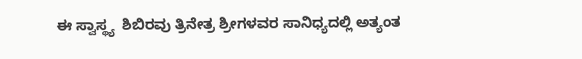ಈ ಸ್ವಾಸ್ಥ್ಯ  ಶಿಬಿರವು ತ್ರಿನೇತ್ರ ಶ್ರೀಗಳವರ ಸಾನಿಧ್ಯದಲ್ಲಿ ಅತ್ಯಂತ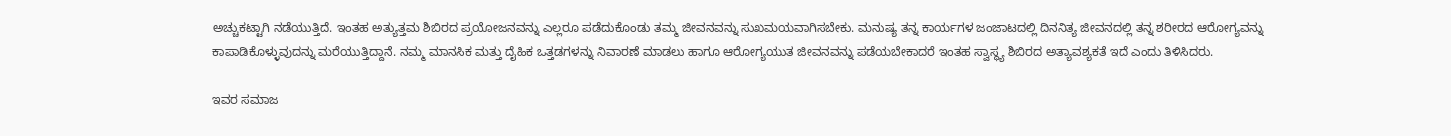ಅಚ್ಚುಕಟ್ಟಾಗಿ ನಡೆಯುತ್ತಿದೆ. ಇಂತಹ ಅತ್ಯುತ್ತಮ ಶಿಬಿರದ ಪ್ರಯೋಜನವನ್ನು ಎಲ್ಲರೂ ಪಡೆದುಕೊಂಡು ತಮ್ಮ ಜೀವನವನ್ನು ಸುಖಮಯವಾಗಿಸಬೇಕು. ಮನುಷ್ಯ ತನ್ನ ಕಾರ್ಯಗಳ ಜಂಜಾಟದಲ್ಲಿ ದಿನನಿತ್ಯ ಜೀವನದಲ್ಲಿ ತನ್ನ ಶರೀರದ ಆರೋಗ್ಯವನ್ನು ಕಾಪಾಡಿಕೊಳ್ಳುವುದನ್ನು ಮರೆಯುತ್ತಿದ್ದಾನೆ. ನಮ್ಮ ಮಾನಸಿಕ ಮತ್ತು ದೈಹಿಕ ಒತ್ತಡಗಳನ್ನು ನಿವಾರಣೆ ಮಾಡಲು ಹಾಗೂ ಆರೋಗ್ಯಯುತ ಜೀವನವನ್ನು ಪಡೆಯಬೇಕಾದರೆ ಇಂತಹ ಸ್ವಾಸ್ಥ್ಯ ಶಿಬಿರದ ಅತ್ಯಾವಶ್ಯಕತೆ ಇದೆ ಎಂದು ತಿಳಿಸಿದರು.

ಇವರ ಸಮಾಜ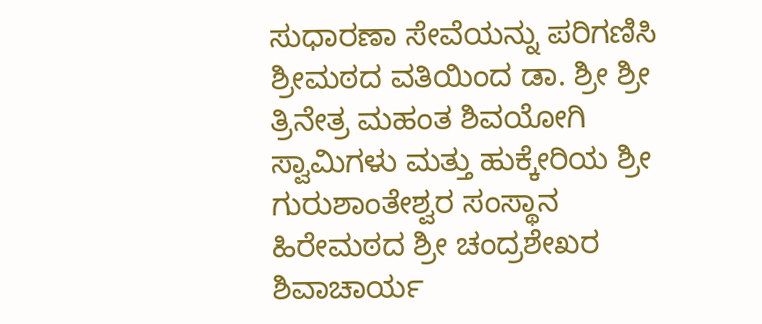ಸುಧಾರಣಾ ಸೇವೆಯನ್ನು ಪರಿಗಣಿಸಿ ಶ್ರೀಮಠದ ವತಿಯಿಂದ ಡಾ. ಶ್ರೀ ಶ್ರೀ ತ್ರಿನೇತ್ರ ಮಹಂತ ಶಿವಯೋಗಿ ಸ್ವಾಮಿಗಳು ಮತ್ತು ಹುಕ್ಕೇರಿಯ ಶ್ರೀ ಗುರುಶಾಂತೇಶ್ವರ ಸಂಸ್ಥಾನ ಹಿರೇಮಠದ ಶ್ರೀ ಚಂದ್ರಶೇಖರ ಶಿವಾಚಾರ್ಯ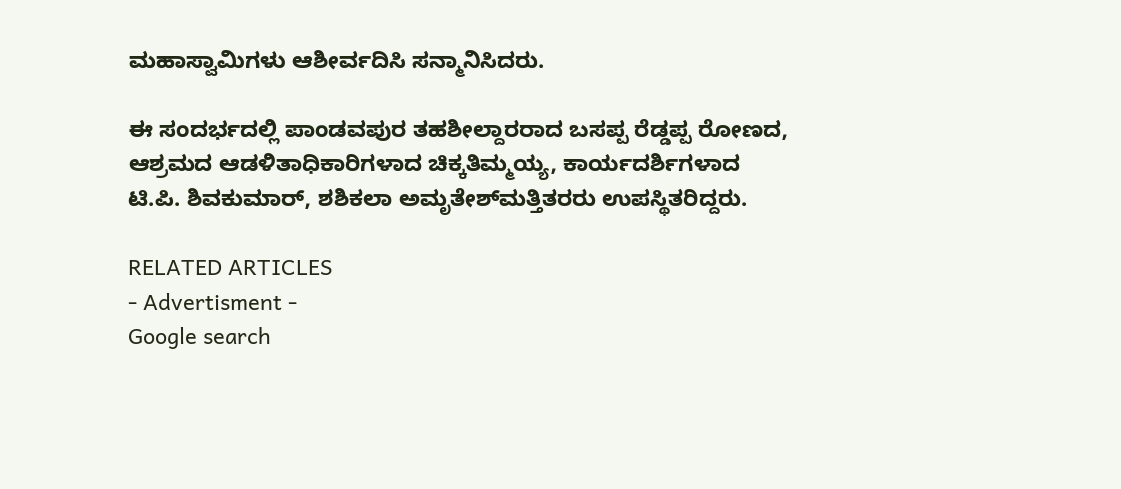ಮಹಾಸ್ವಾಮಿಗಳು ಆಶೀರ್ವದಿಸಿ ಸನ್ಮಾನಿಸಿದರು.

ಈ ಸಂದರ್ಭದಲ್ಲಿ ಪಾಂಡವಪುರ ತಹಶೀಲ್ದಾರರಾದ ಬಸಪ್ಪ ರೆಡ್ಡಪ್ಪ ರೋಣದ, ಆಶ್ರಮದ ಆಡಳಿತಾಧಿಕಾರಿಗಳಾದ ಚಿಕ್ಕತಿಮ್ಮಯ್ಯ, ಕಾರ್ಯದರ್ಶಿಗಳಾದ ಟಿ.ಪಿ. ಶಿವಕುಮಾರ್, ಶಶಿಕಲಾ ಅಮೃತೇಶ್‌ಮತ್ತಿತರರು ಉಪಸ್ಥಿತರಿದ್ದರು.

RELATED ARTICLES
- Advertisment -
Google search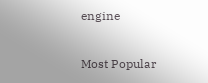engine

Most Popular